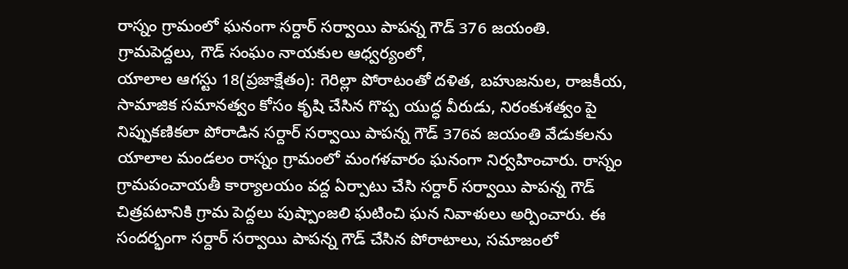రాస్నం గ్రామంలో ఘనంగా సర్దార్ సర్వాయి పాపన్న గౌడ్ 376 జయంతి.
గ్రామపెద్దలు, గౌడ్ సంఘం నాయకుల ఆధ్వర్యంలో,
యాలాల ఆగస్టు 18(ప్రజాక్షేతం): గెరిల్లా పోరాటంతో దళిత, బహుజనుల, రాజకీయ, సామాజిక సమానత్వం కోసం కృషి చేసిన గొప్ప యుద్ధ వీరుడు, నిరంకుశత్వం పై నిప్పుకణికలా పోరాడిన సర్దార్ సర్వాయి పాపన్న గౌడ్ 376వ జయంతి వేడుకలను యాలాల మండలం రాస్నం గ్రామంలో మంగళవారం ఘనంగా నిర్వహించారు. రాస్నం గ్రామపంచాయతీ కార్యాలయం వద్ద ఏర్పాటు చేసి సర్దార్ సర్వాయి పాపన్న గౌడ్ చిత్రపటానికి గ్రామ పెద్దలు పుష్పాంజలి ఘటించి ఘన నివాళులు అర్పించారు. ఈ సందర్భంగా సర్దార్ సర్వాయి పాపన్న గౌడ్ చేసిన పోరాటాలు, సమాజంలో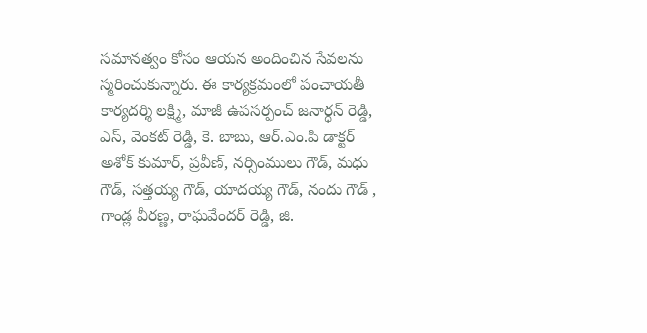సమానత్వం కోసం ఆయన అందించిన సేవలను స్మరించుకున్నారు. ఈ కార్యక్రమంలో పంచాయతీ కార్యదర్శి లక్ష్మి, మాజీ ఉపసర్పంచ్ జనార్ధన్ రెడ్డి, ఎస్, వెంకట్ రెడ్డి, కె. బాబు, ఆర్.ఎం.పి డాక్టర్ అశోక్ కుమార్, ప్రవీణ్, నర్సింములు గౌడ్, మధు గౌడ్, సత్తయ్య గౌడ్, యాదయ్య గౌడ్, నందు గౌడ్ , గాండ్ల వీరణ్ణ, రాఘవేందర్ రెడ్డి, జి.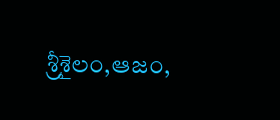శ్రీశైలం,ఆజం,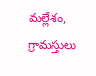మల్లేశం, గ్రామస్తులు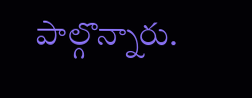పాల్గొన్నారు.